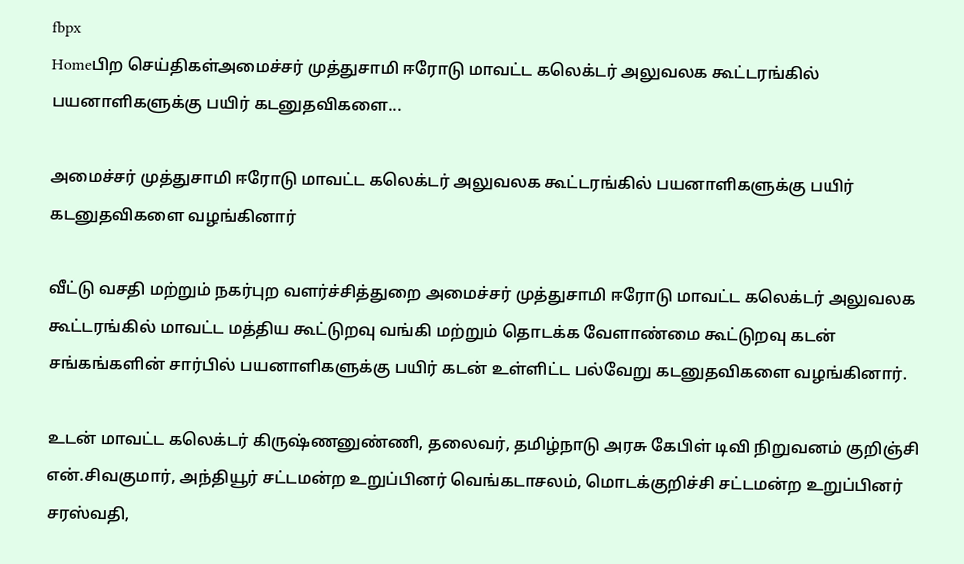fbpx
Homeபிற செய்திகள்அமைச்சர் முத்துசாமி ஈரோடு மாவட்ட கலெக்டர் அலுவலக கூட்டரங்கில் பயனாளிகளுக்கு பயிர் கடனுதவிகளை...

அமைச்சர் முத்துசாமி ஈரோடு மாவட்ட கலெக்டர் அலுவலக கூட்டரங்கில் பயனாளிகளுக்கு பயிர் கடனுதவிகளை வழங்கினார்

வீட்டு வசதி மற்றும் நகர்புற வளர்ச்சித்துறை அமைச்சர் முத்துசாமி ஈரோடு மாவட்ட கலெக்டர் அலுவலக கூட்டரங்கில் மாவட்ட மத்திய கூட்டுறவு வங்கி மற்றும் தொடக்க வேளாண்மை கூட்டுறவு கடன் சங்கங்களின் சார்பில் பயனாளிகளுக்கு பயிர் கடன் உள்ளிட்ட பல்வேறு கடனுதவிகளை வழங்கினார்.

உடன் மாவட்ட கலெக்டர் கிருஷ்ணனுண்ணி, தலைவர், தமிழ்நாடு அரசு கேபிள் டிவி நிறுவனம் குறிஞ்சி என்.சிவகுமார், அந்தியூர் சட்டமன்ற உறுப்பினர் வெங்கடாசலம், மொடக்குறிச்சி சட்டமன்ற உறுப்பினர் சரஸ்வதி,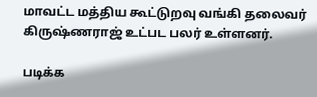மாவட்ட மத்திய கூட்டுறவு வங்கி தலைவர் கிருஷ்ணராஜ் உட்பட பலர் உள்ளனர்.

படிக்க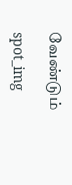வேண்டும்

spot_img